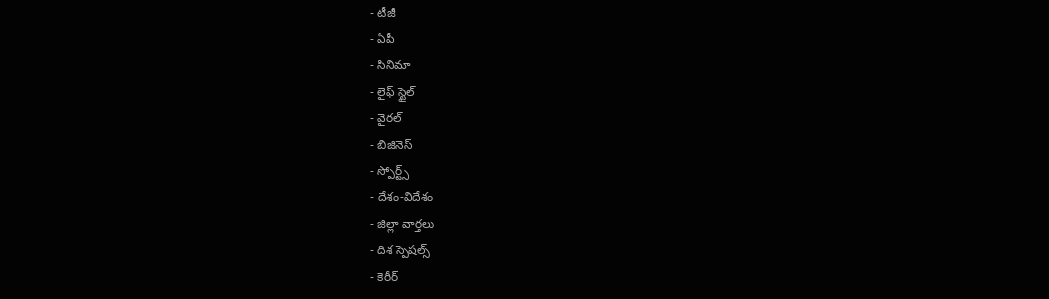- టీజీ
- ఏపీ
- సినిమా
- లైఫ్ స్టైల్
- వైరల్
- బిజినెస్
- స్పోర్ట్స్
- దేశం-విదేశం
- జిల్లా వార్తలు
- దిశ స్పెషల్స్
- కెరీర్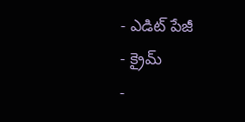- ఎడిట్ పేజీ
- క్రైమ్
-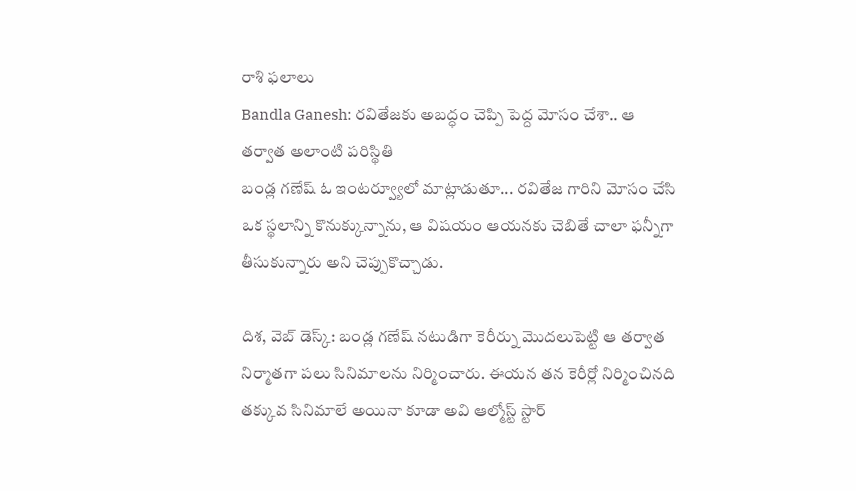రాశి ఫలాలు
Bandla Ganesh: రవితేజకు అబద్ధం చెప్పి పెద్ద మోసం చేశా.. ఆ తర్వాత అలాంటి పరిస్థితి
బండ్ల గణేష్ ఓ ఇంటర్వ్యూలో మాట్లాడుతూ... రవితేజ గారిని మోసం చేసి ఒక స్థలాన్ని కొనుక్కున్నాను, ఆ విషయం ఆయనకు చెబితే చాలా ఫన్నీగా తీసుకున్నారు అని చెప్పుకొచ్చాడు.

దిశ, వెబ్ డెస్క్: బండ్ల గణేష్ నటుడిగా కెరీర్ను మొదలుపెట్టి ఆ తర్వాత నిర్మాతగా పలు సినిమాలను నిర్మించారు. ఈయన తన కెరీర్లో నిర్మించినది తక్కువ సినిమాలే అయినా కూడా అవి ఆల్మోస్ట్ స్టార్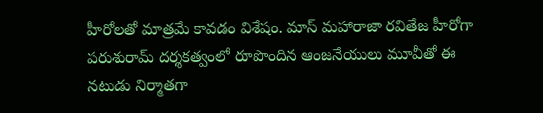హీరోలతో మాత్రమే కావడం విశేషం. మాస్ మహారాజా రవితేజ హీరోగా పరుశురామ్ దర్శకత్వంలో రూపొందిన ఆంజనేయులు మూవీతో ఈ నటుడు నిర్మాతగా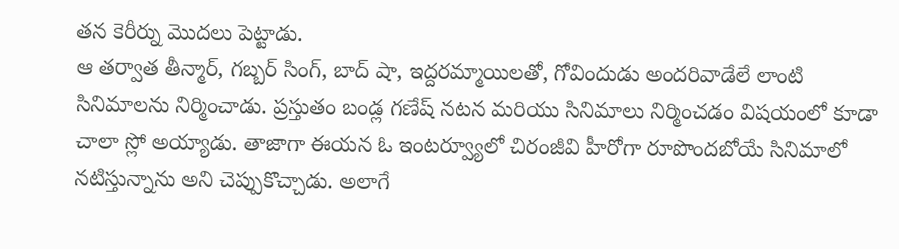తన కెరీర్ను మొదలు పెట్టాడు.
ఆ తర్వాత తీన్మార్, గబ్బర్ సింగ్, బాద్ షా, ఇద్దరమ్మాయిలతో, గోవిందుడు అందరివాడేలే లాంటి సినిమాలను నిర్మించాడు. ప్రస్తుతం బండ్ల గణేష్ నటన మరియు సినిమాలు నిర్మించడం విషయంలో కూడా చాలా స్లో అయ్యాడు. తాజాగా ఈయన ఓ ఇంటర్వ్యూలో చిరంజీవి హీరోగా రూపొందబోయే సినిమాలో నటిస్తున్నాను అని చెప్పుకొచ్చాడు. అలాగే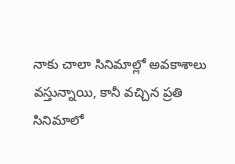నాకు చాలా సినిమాల్లో అవకాశాలు వస్తున్నాయి, కానీ వచ్చిన ప్రతి సినిమాలో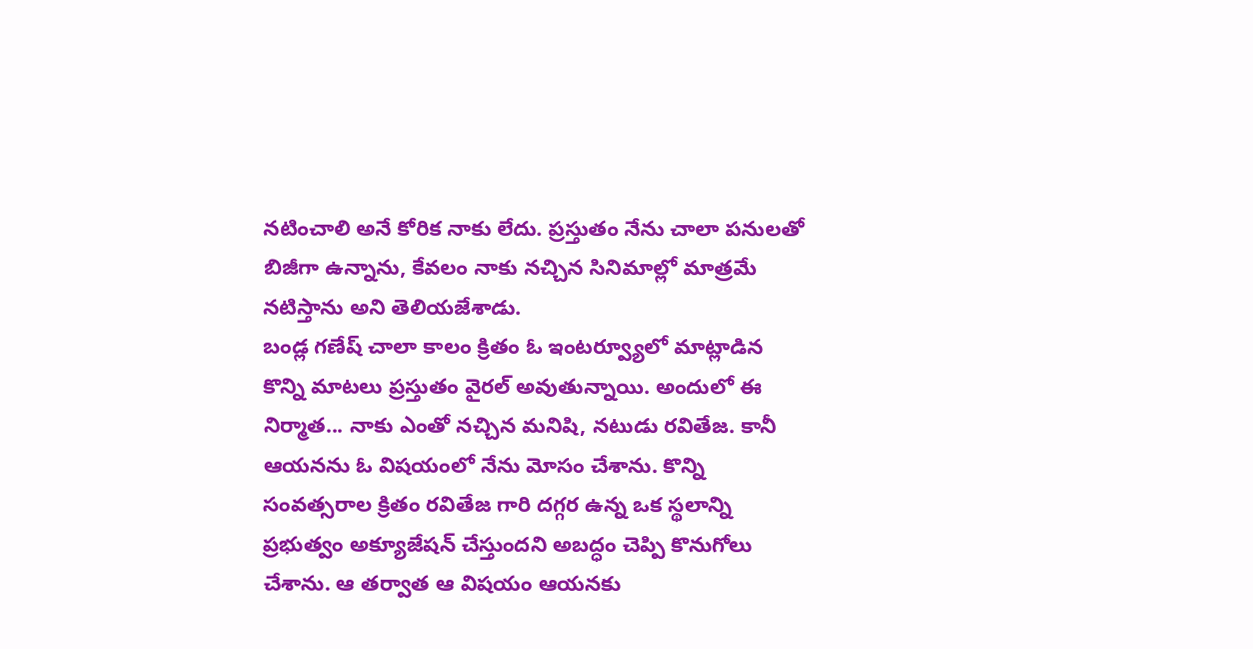నటించాలి అనే కోరిక నాకు లేదు. ప్రస్తుతం నేను చాలా పనులతో బిజీగా ఉన్నాను, కేవలం నాకు నచ్చిన సినిమాల్లో మాత్రమే నటిస్తాను అని తెలియజేశాడు.
బండ్ల గణేష్ చాలా కాలం క్రితం ఓ ఇంటర్వ్యూలో మాట్లాడిన కొన్ని మాటలు ప్రస్తుతం వైరల్ అవుతున్నాయి. అందులో ఈ నిర్మాత... నాకు ఎంతో నచ్చిన మనిషి, నటుడు రవితేజ. కానీ ఆయనను ఓ విషయంలో నేను మోసం చేశాను. కొన్ని సంవత్సరాల క్రితం రవితేజ గారి దగ్గర ఉన్న ఒక స్థలాన్ని ప్రభుత్వం అక్యూజేషన్ చేస్తుందని అబద్ధం చెప్పి కొనుగోలు చేశాను. ఆ తర్వాత ఆ విషయం ఆయనకు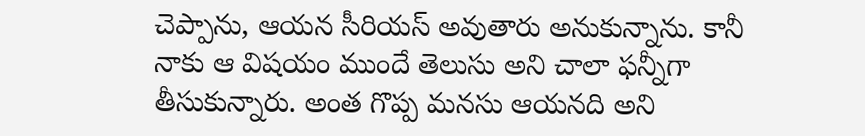చెప్పాను, ఆయన సీరియస్ అవుతారు అనుకున్నాను. కానీ నాకు ఆ విషయం ముందే తెలుసు అని చాలా ఫన్నీగా తీసుకున్నారు. అంత గొప్ప మనసు ఆయనది అని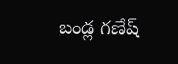బండ్ల గణేష్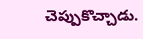చెప్పుకొచ్చాడు.